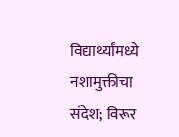विद्यार्थ्यांमध्ये नशामुक्तीचा संदेश; विरूर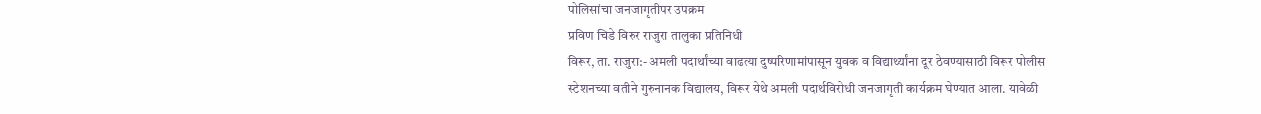पोलिसांचा जनजागृतीपर उपक्रम
प्रविण चिडे विरुर राजुरा तालुका प्रतिनिधी
विरूर, ता. राजुरा:- अमली पदार्थांच्या वाढत्या दुष्परिणामांपासून युवक व विद्यार्थ्यांना दूर ठेवण्यासाठी विरूर पोलीस स्टेशनच्या वतीने गुरुनानक विद्यालय, विरूर येथे अमली पदार्थविरोधी जनजागृती कार्यक्रम घेण्यात आला. यावेळी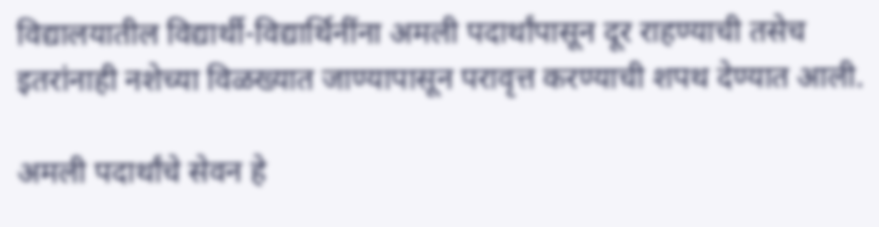विद्यालयातील विद्यार्थी-विद्यार्थिनींना अमली पदार्थांपासून दूर राहण्याची तसेच इतरांनाही नशेच्या विळख्यात जाण्यापासून परावृत्त करण्याची शपथ देण्यात आली.

अमली पदार्थांचे सेवन हे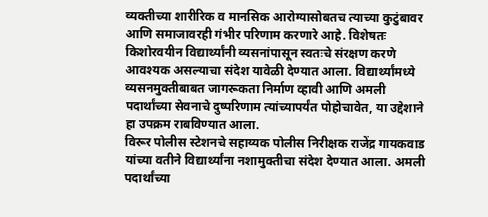व्यक्तीच्या शारीरिक व मानसिक आरोग्यासोबतच त्याच्या कुटुंबावर आणि समाजावरही गंभीर परिणाम करणारे आहे. विशेषतः किशोरवयीन विद्यार्थ्यांनी व्यसनांपासून स्वतःचे संरक्षण करणे आवश्यक असल्याचा संदेश यावेळी देण्यात आला. विद्यार्थ्यांमध्ये व्यसनमुक्तीबाबत जागरूकता निर्माण व्हावी आणि अमली पदार्थांच्या सेवनाचे दुष्परिणाम त्यांच्यापर्यंत पोहोचावेत, या उद्देशाने हा उपक्रम राबविण्यात आला.
विरूर पोलीस स्टेशनचे सहाय्यक पोलीस निरीक्षक राजेंद्र गायकवाड यांच्या वतीने विद्यार्थ्यांना नशामुक्तीचा संदेश देण्यात आला. अमली पदार्थांच्या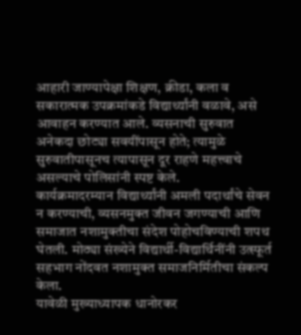आहारी जाण्यापेक्षा शिक्षण, क्रीडा, कला व सकारात्मक उपक्रमांकडे विद्यार्थ्यांनी वळावे, असे आवाहन करण्यात आले. व्यसनाची सुरुवात अनेकदा छोट्या सवयींपासून होते; त्यामुळे सुरुवातीपासूनच त्यापासून दूर राहणे महत्त्वाचे असल्याचे पोलिसांनी स्पष्ट केले.
कार्यक्रमादरम्यान विद्यार्थ्यांनी अमली पदार्थांचे सेवन न करण्याची, व्यसनमुक्त जीवन जगण्याची आणि समाजात नशामुक्तीचा संदेश पोहोचविण्याची शपथ घेतली. मोठ्या संख्येने विद्यार्थी-विद्यार्थिनींनी उत्स्फूर्त सहभाग नोंदवत नशामुक्त समाजनिर्मितीचा संकल्प केला.
यावेळी मुख्याध्यापक धानोरकर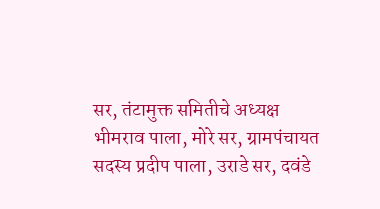सर, तंटामुक्त समितीचे अध्यक्ष भीमराव पाला, मोरे सर, ग्रामपंचायत सदस्य प्रदीप पाला, उराडे सर, दवंडे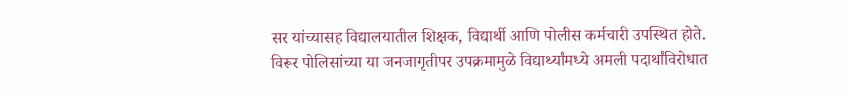सर यांच्यासह विद्यालयातील शिक्षक, विद्यार्थी आणि पोलीस कर्मचारी उपस्थित होते.
विरूर पोलिसांच्या या जनजागृतीपर उपक्रमामुळे विद्यार्थ्यांमध्ये अमली पदार्थांविरोधात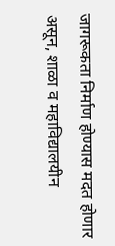जागरूकता निर्माण होण्यास मदत होणार असून, शाळा व महाविद्यालयीन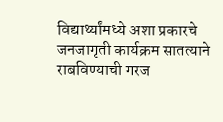विद्यार्थ्यांमध्ये अशा प्रकारचे जनजागृती कार्यक्रम सातत्याने राबविण्याची गरज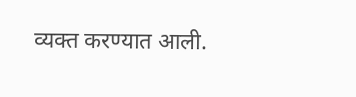व्यक्त करण्यात आली.